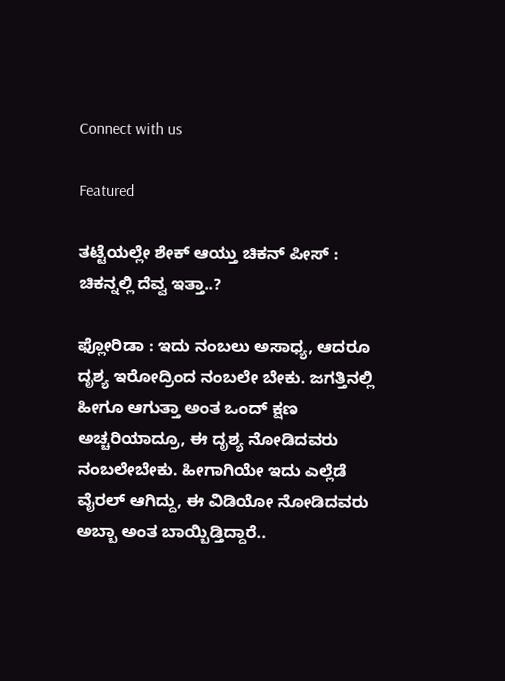Connect with us

Featured

ತಟ್ಟೆಯಲ್ಲೇ ಶೇಕ್ ಆಯ್ತು ಚಿಕನ್ ಪೀಸ್ : ಚಿಕನ್ನಲ್ಲಿ ದೆವ್ವ ಇತ್ತಾ..?

ಫ್ಲೋರಿಡಾ : ಇದು ನಂಬಲು ಅಸಾಧ್ಯ, ಆದರೂ ದೃಶ್ಯ ಇರೋದ್ರಿಂದ ನಂಬಲೇ ಬೇಕು. ಜಗತ್ತಿನಲ್ಲಿ ಹೀಗೂ ಆಗುತ್ತಾ ಅಂತ ಒಂದ್ ಕ್ಷಣ ಅಚ್ಚರಿಯಾದ್ರೂ, ಈ ದೃಶ್ಯ ನೋಡಿದವರು ನಂಬಲೇಬೇಕು. ಹೀಗಾಗಿಯೇ ಇದು ಎಲ್ಲೆಡೆ ವೈರಲ್ ಆಗಿದ್ದು, ಈ ವಿಡಿಯೋ ನೋಡಿದವರು ಅಬ್ಬಾ ಅಂತ ಬಾಯ್ಬಿಡ್ತಿದ್ದಾರೆ..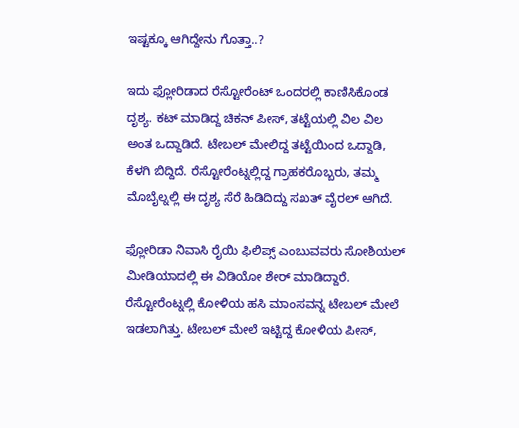ಇಷ್ಟಕ್ಕೂ ಆಗಿದ್ದೇನು ಗೊತ್ತಾ..?

ಇದು ಫ್ಲೋರಿಡಾದ ರೆಸ್ಟೋರೆಂಟ್ ಒಂದರಲ್ಲಿ ಕಾಣಿಸಿಕೊಂಡ ದೃಶ್ಯ. ಕಟ್ ಮಾಡಿದ್ದ ಚಿಕನ್ ಪೀಸ್, ತಟ್ಟೆಯಲ್ಲಿ ವಿಲ ವಿಲ ಅಂತ ಒದ್ದಾಡಿದೆ. ಟೇಬಲ್ ಮೇಲಿದ್ದ ತಟ್ಟೆಯಿಂದ ಒದ್ದಾಡಿ, ಕೆಳಗಿ ಬಿದ್ದಿದೆ. ರೆಸ್ಟೋರೆಂಟ್ನಲ್ಲಿದ್ದ ಗ್ರಾಹಕರೊಬ್ಬರು, ತಮ್ಮ ಮೊಬೈಲ್ನಲ್ಲಿ ಈ ದೃಶ್ಯ ಸೆರೆ ಹಿಡಿದಿದ್ದು ಸಖತ್ ವೈರಲ್ ಆಗಿದೆ.

ಫ್ಲೋರಿಡಾ ನಿವಾಸಿ ರೈಯಿ ಫಿಲಿಪ್ಸ್ ಎಂಬುವವರು ಸೋಶಿಯಲ್ ಮೀಡಿಯಾದಲ್ಲಿ ಈ ವಿಡಿಯೋ ಶೇರ್ ಮಾಡಿದ್ದಾರೆ. ರೆಸ್ಟೋರೆಂಟ್ನಲ್ಲಿ ಕೋಳಿಯ ಹಸಿ ಮಾಂಸವನ್ನ ಟೇಬಲ್ ಮೇಲೆ ಇಡಲಾಗಿತ್ತು. ಟೇಬಲ್ ಮೇಲೆ ಇಟ್ಟಿದ್ದ ಕೋಳಿಯ ಪೀಸ್,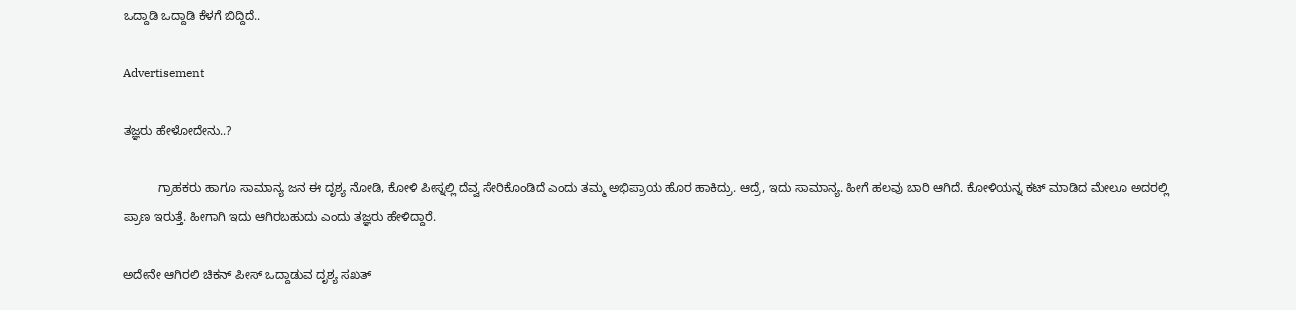ಒದ್ದಾಡಿ ಒದ್ದಾಡಿ ಕೆಳಗೆ ಬಿದ್ದಿದೆ..

Advertisement

ತಜ್ಞರು ಹೇಳೋದೇನು..?

          ಗ್ರಾಹಕರು ಹಾಗೂ ಸಾಮಾನ್ಯ ಜನ ಈ ದೃಶ್ಯ ನೋಡಿ, ಕೋಳಿ ಪೀಸ್ನಲ್ಲಿ ದೆವ್ವ ಸೇರಿಕೊಂಡಿದೆ ಎಂದು ತಮ್ಮ ಅಭಿಪ್ರಾಯ ಹೊರ ಹಾಕಿದ್ರು. ಆದ್ರೆ, ಇದು ಸಾಮಾನ್ಯ. ಹೀಗೆ ಹಲವು ಬಾರಿ ಆಗಿದೆ. ಕೋಳಿಯನ್ನ ಕಟ್ ಮಾಡಿದ ಮೇಲೂ ಅದರಲ್ಲಿ ಪ್ರಾಣ ಇರುತ್ತೆ. ಹೀಗಾಗಿ ಇದು ಆಗಿರಬಹುದು ಎಂದು ತಜ್ಞರು ಹೇಳಿದ್ದಾರೆ.

ಅದೇನೇ ಆಗಿರಲಿ ಚಿಕನ್ ಪೀಸ್ ಒದ್ದಾಡುವ ದೃಶ್ಯ ಸಖತ್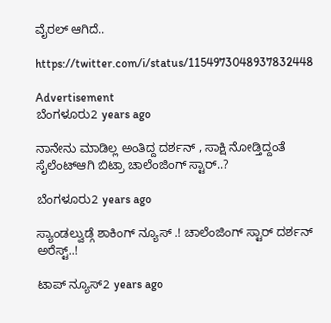ವೈರಲ್ ಆಗಿದೆ..

https://twitter.com/i/status/1154973048937832448

Advertisement
ಬೆಂಗಳೂರು2 years ago

ನಾನೇನು ಮಾಡಿಲ್ಲ ಅಂತಿದ್ದ ದರ್ಶನ್ , ಸಾಕ್ಷಿ ನೋಡ್ತಿದ್ದಂತೆ ಸೈಲೆಂಟ್ಆಗಿ ಬಿಟ್ರಾ ಚಾಲೆಂಜಿಂಗ್ ಸ್ಟಾರ್..?

ಬೆಂಗಳೂರು2 years ago

ಸ್ಯಾಂಡಲ್ವುಡ್ಗೆ ಶಾಕಿಂಗ್ ನ್ಯೂಸ್ .! ಚಾಲೆಂಜಿಂಗ್ ಸ್ಟಾರ್ ದರ್ಶನ್ ಅರೆಸ್ಟ್..!

ಟಾಪ್ ನ್ಯೂಸ್2 years ago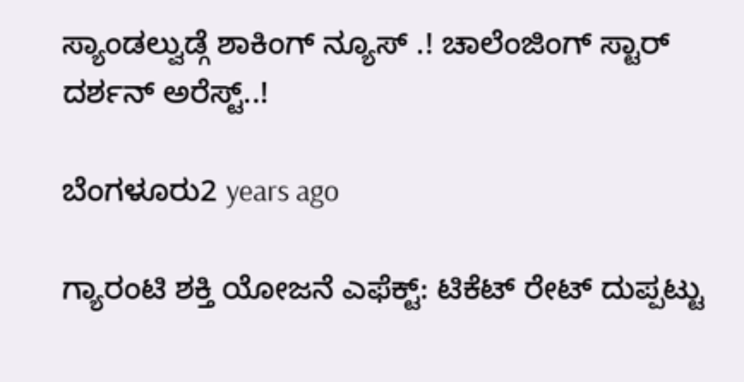ಸ್ಯಾಂಡಲ್ವುಡ್ಗೆ ಶಾಕಿಂಗ್ ನ್ಯೂಸ್ .! ಚಾಲೆಂಜಿಂಗ್ ಸ್ಟಾರ್ ದರ್ಶನ್ ಅರೆಸ್ಟ್..!

ಬೆಂಗಳೂರು2 years ago

ಗ್ಯಾರಂಟಿ ಶಕ್ತಿ ಯೋಜನೆ ಎಫೆಕ್ಟ್: ಟಿಕೆಟ್ ರೇಟ್ ದುಪ್ಪಟ್ಟು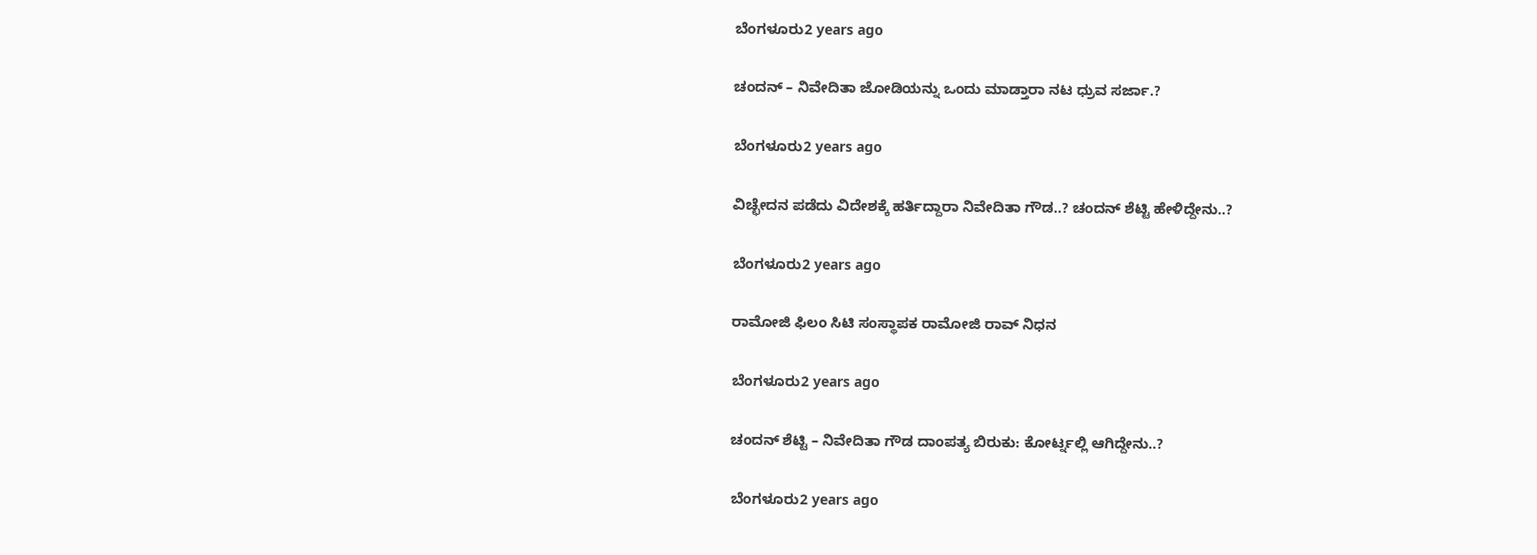ಬೆಂಗಳೂರು2 years ago

ಚಂದನ್ – ನಿವೇದಿತಾ ಜೋಡಿಯನ್ನು ಒಂದು ಮಾಡ್ತಾರಾ ನಟ ಧ್ರುವ ಸರ್ಜಾ.?

ಬೆಂಗಳೂರು2 years ago

ವಿಚ್ಛೇದನ ಪಡೆದು ವಿದೇಶಕ್ಕೆ ಹರ್ತಿದ್ದಾರಾ ನಿವೇದಿತಾ ಗೌಡ..? ಚಂದನ್ ಶೆಟ್ಟಿ ಹೇಳಿದ್ದೇನು..?

ಬೆಂಗಳೂರು2 years ago

ರಾಮೋಜಿ ಫಿಲಂ ಸಿಟಿ ಸಂಸ್ಥಾಪಕ ರಾಮೋಜಿ ರಾವ್ ನಿಧನ

ಬೆಂಗಳೂರು2 years ago

ಚಂದನ್ ಶೆಟ್ಟಿ – ನಿವೇದಿತಾ ಗೌಡ ದಾಂಪತ್ಯ ಬಿರುಕು: ಕೋರ್ಟ್ನಲ್ಲಿ ಆಗಿದ್ದೇನು..?

ಬೆಂಗಳೂರು2 years ago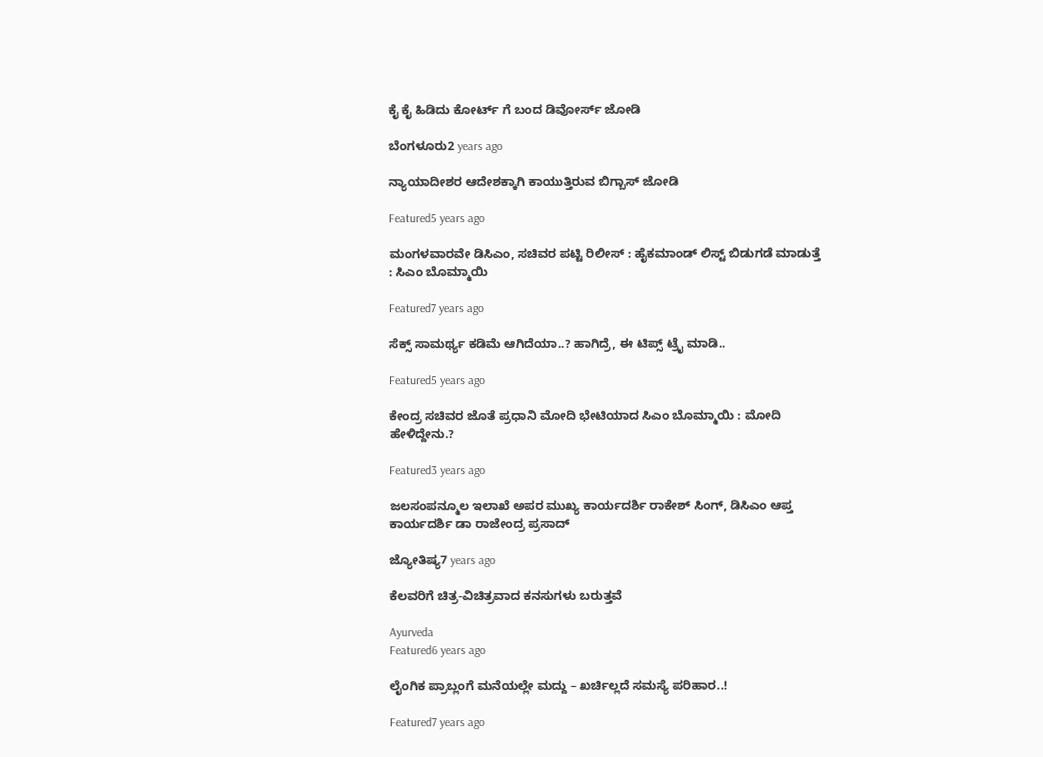ಕೈ ಕೈ ಹಿಡಿದು ಕೋರ್ಟ್ ಗೆ ಬಂದ ಡಿವೋರ್ಸ್ ಜೋಡಿ

ಬೆಂಗಳೂರು2 years ago

ನ್ಯಾಯಾದೀಶರ ಆದೇಶಕ್ಕಾಗಿ ಕಾಯುತ್ತಿರುವ ಬಿಗ್ಬಾಸ್ ಜೋಡಿ

Featured5 years ago

ಮಂಗಳವಾರವೇ ಡಿಸಿಎಂ, ಸಚಿವರ ಪಟ್ಟಿ ರಿಲೀಸ್ : ಹೈಕಮಾಂಡ್ ಲಿಸ್ಟ್ ಬಿಡುಗಡೆ ಮಾಡುತ್ತೆ : ಸಿಎಂ ಬೊಮ್ಮಾಯಿ

Featured7 years ago

ಸೆಕ್ಸ್ ಸಾಮರ್ಥ್ಯ ಕಡಿಮೆ ಆಗಿದೆಯಾ..? ಹಾಗಿದ್ರೆ, ಈ ಟಿಪ್ಸ್ ಟ್ರೈ ಮಾಡಿ..

Featured5 years ago

ಕೇಂದ್ರ ಸಚಿವರ ಜೊತೆ ಪ್ರಧಾನಿ ಮೋದಿ ಭೇಟಿಯಾದ ಸಿಎಂ ಬೊಮ್ಮಾಯಿ : ಮೋದಿ ಹೇಳಿದ್ದೇನು.?

Featured3 years ago

ಜಲಸಂಪನ್ಮೂಲ ಇಲಾಖೆ ಅಪರ ಮುಖ್ಯ ಕಾರ್ಯದರ್ಶಿ ರಾಕೇಶ್ ಸಿಂಗ್, ಡಿಸಿಎಂ ಆಪ್ತ ಕಾರ್ಯದರ್ಶಿ ಡಾ ರಾಜೇಂದ್ರ ಪ್ರಸಾದ್

ಜ್ಯೋತಿಷ್ಯ7 years ago

ಕೆಲವರಿಗೆ ಚಿತ್ರ-ವಿಚಿತ್ರವಾದ ಕನಸುಗಳು ಬರುತ್ತವೆ

Ayurveda
Featured6 years ago

ಲೈಂಗಿಕ ಪ್ರಾಬ್ಲಂಗೆ ಮನೆಯಲ್ಲೇ ಮದ್ದು – ಖರ್ಚಿಲ್ಲದೆ ಸಮಸ್ಯೆ ಪರಿಹಾರ..!

Featured7 years ago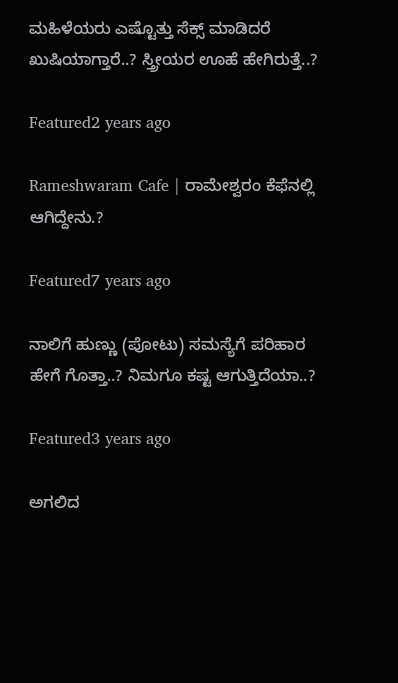ಮಹಿಳೆಯರು ಎಷ್ಟೊತ್ತು ಸೆಕ್ಸ್ ಮಾಡಿದರೆ ಖುಷಿಯಾಗ್ತಾರೆ..? ಸ್ತ್ರೀಯರ ಊಹೆ ಹೇಗಿರುತ್ತೆ..?

Featured2 years ago

Rameshwaram Cafe | ರಾಮೇಶ್ವರಂ ಕೆಫೆನಲ್ಲಿ ಆಗಿದ್ದೇನು.?

Featured7 years ago

ನಾಲಿಗೆ ಹುಣ್ಣು (ಪೋಟು) ಸಮಸ್ಯೆಗೆ ಪರಿಹಾರ ಹೇಗೆ ಗೊತ್ತಾ..? ನಿಮಗೂ ಕಷ್ಟ ಆಗುತ್ತಿದೆಯಾ..?

Featured3 years ago

ಅಗಲಿದ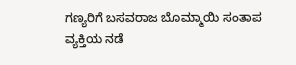ಗಣ್ಯರಿಗೆ ಬಸವರಾಜ ಬೊಮ್ಮಾಯಿ ಸಂತಾಪ
ವ್ಯಕ್ತಿಯ ನಡೆ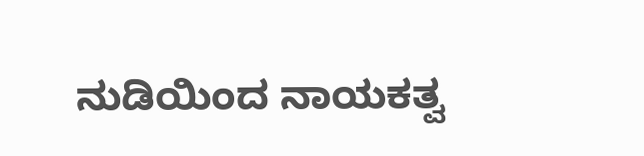ನುಡಿಯಿಂದ ನಾಯಕತ್ವ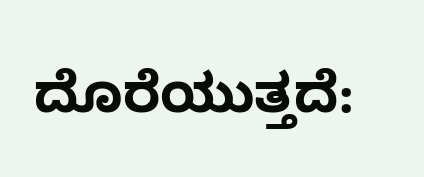ದೊರೆಯುತ್ತದೆ: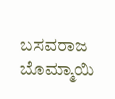ಬಸವರಾಜ ಬೊಮ್ಮಾಯಿ